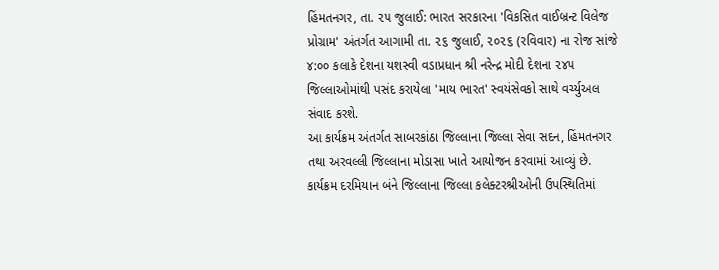હિંમતનગર, તા. ૨૫ જુલાઈ: ભારત સરકારના 'વિકસિત વાઈબ્રન્ટ વિલેજ પ્રોગ્રામ' અંતર્ગત આગામી તા. ૨૬ જુલાઈ, ૨૦૨૬ (રવિવાર) ના રોજ સાંજે ૪:૦૦ કલાકે દેશના યશસ્વી વડાપ્રધાન શ્રી નરેન્દ્ર મોદી દેશના ૨૪૫ જિલ્લાઓમાંથી પસંદ કરાયેલા 'માય ભારત' સ્વયંસેવકો સાથે વર્ચ્યુઅલ સંવાદ કરશે.
આ કાર્યક્રમ અંતર્ગત સાબરકાંઠા જિલ્લાના જિલ્લા સેવા સદન, હિંમતનગર તથા અરવલ્લી જિલ્લાના મોડાસા ખાતે આયોજન કરવામાં આવ્યું છે. કાર્યક્રમ દરમિયાન બંને જિલ્લાના જિલ્લા કલેક્ટરશ્રીઓની ઉપસ્થિતિમાં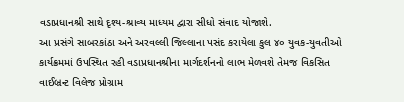વડાપ્રધાનશ્રી સાથે દૃશ્ય-શ્રાવ્ય માધ્યમ દ્વારા સીધો સંવાદ યોજાશે.
આ પ્રસંગે સાબરકાંઠા અને અરવલ્લી જિલ્લાના પસંદ કરાયેલા કુલ ૪૦ યુવક-યુવતીઓ કાર્યક્રમમાં ઉપસ્થિત રહી વડાપ્રધાનશ્રીના માર્ગદર્શનનો લાભ મેળવશે તેમજ વિકસિત વાઈબ્રન્ટ વિલેજ પ્રોગ્રામ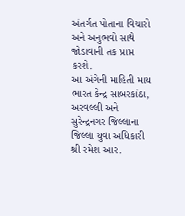અંતર્ગત પોતાના વિચારો અને અનુભવો સાથે જોડાવાની તક પ્રાપ્ત કરશે.
આ અંગેની માહિતી માય ભારત કેન્દ્ર સાબરકાંઠા, અરવલ્લી અને સુરેન્દ્રનગર જિલ્લાના જિલ્લા યુવા અધિકારી શ્રી રમેશ આર.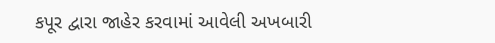કપૂર દ્વારા જાહેર કરવામાં આવેલી અખબારી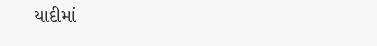યાદીમાં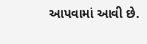આપવામાં આવી છે.